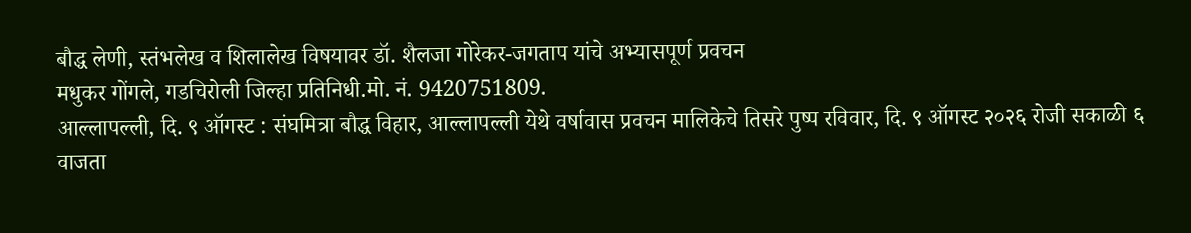बौद्ध लेणी, स्तंभलेख व शिलालेख विषयावर डॉ. शैलजा गोरेकर-जगताप यांचे अभ्यासपूर्ण प्रवचन
मधुकर गोंगले, गडचिरोली जिल्हा प्रतिनिधी.मो. नं. 9420751809.
आल्लापल्ली, दि. ९ ऑगस्ट : संघमित्रा बौद्ध विहार, आल्लापल्ली येथे वर्षावास प्रवचन मालिकेचे तिसरे पुष्प रविवार, दि. ९ ऑगस्ट २०२६ रोजी सकाळी ६ वाजता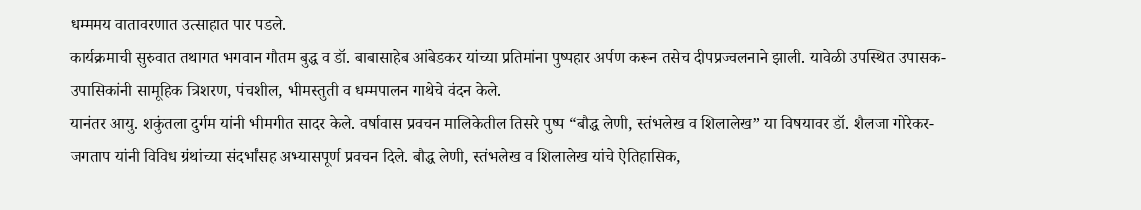धम्ममय वातावरणात उत्साहात पार पडले.
कार्यक्रमाची सुरुवात तथागत भगवान गौतम बुद्ध व डॉ. बाबासाहेब आंबेडकर यांच्या प्रतिमांना पुष्पहार अर्पण करून तसेच दीपप्रज्वलनाने झाली. यावेळी उपस्थित उपासक-उपासिकांनी सामूहिक त्रिशरण, पंचशील, भीमस्तुती व धम्मपालन गाथेचे वंदन केले.
यानंतर आयु. शकुंतला दुर्गम यांनी भीमगीत सादर केले. वर्षावास प्रवचन मालिकेतील तिसरे पुष्प “बौद्ध लेणी, स्तंभलेख व शिलालेख” या विषयावर डॉ. शैलजा गोरेकर-जगताप यांनी विविध ग्रंथांच्या संदर्भांसह अभ्यासपूर्ण प्रवचन दिले. बौद्ध लेणी, स्तंभलेख व शिलालेख यांचे ऐतिहासिक,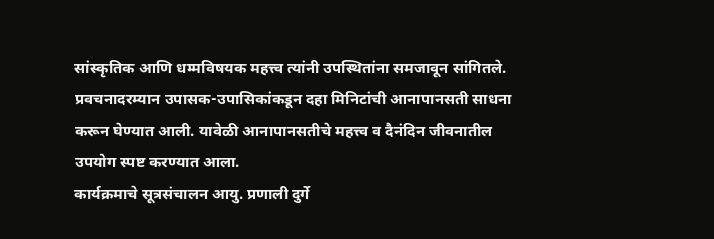सांस्कृतिक आणि धम्मविषयक महत्त्व त्यांनी उपस्थितांना समजावून सांगितले.
प्रवचनादरम्यान उपासक-उपासिकांकडून दहा मिनिटांची आनापानसती साधना करून घेण्यात आली. यावेळी आनापानसतीचे महत्त्व व दैनंदिन जीवनातील उपयोग स्पष्ट करण्यात आला.
कार्यक्रमाचे सूत्रसंचालन आयु. प्रणाली दुर्गे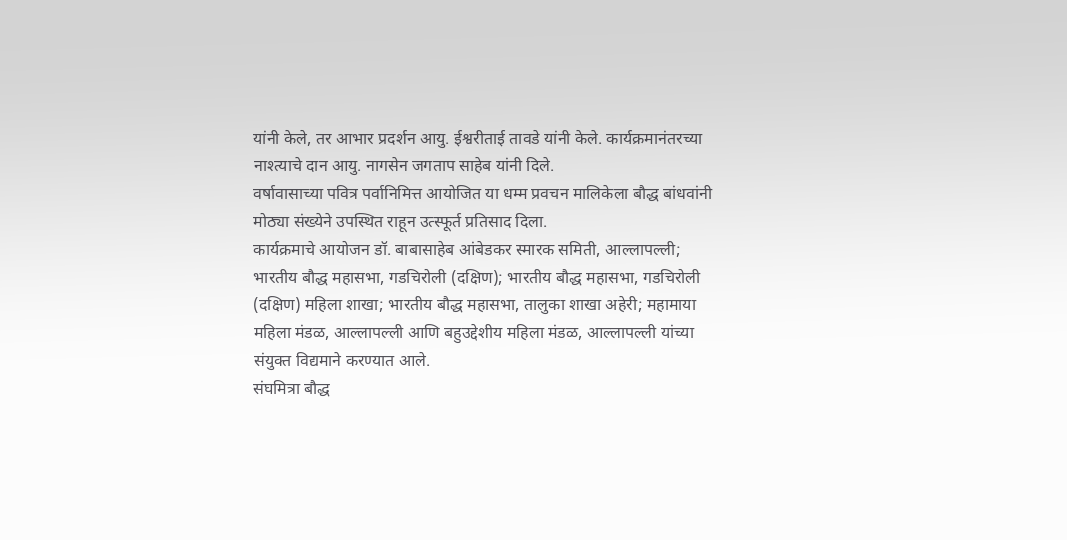यांनी केले, तर आभार प्रदर्शन आयु. ईश्वरीताई तावडे यांनी केले. कार्यक्रमानंतरच्या नाश्त्याचे दान आयु. नागसेन जगताप साहेब यांनी दिले.
वर्षावासाच्या पवित्र पर्वानिमित्त आयोजित या धम्म प्रवचन मालिकेला बौद्ध बांधवांनी मोठ्या संख्येने उपस्थित राहून उत्स्फूर्त प्रतिसाद दिला.
कार्यक्रमाचे आयोजन डॉ. बाबासाहेब आंबेडकर स्मारक समिती, आल्लापल्ली; भारतीय बौद्ध महासभा, गडचिरोली (दक्षिण); भारतीय बौद्ध महासभा, गडचिरोली (दक्षिण) महिला शाखा; भारतीय बौद्ध महासभा, तालुका शाखा अहेरी; महामाया महिला मंडळ, आल्लापल्ली आणि बहुउद्देशीय महिला मंडळ, आल्लापल्ली यांच्या संयुक्त विद्यमाने करण्यात आले.
संघमित्रा बौद्ध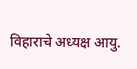विहाराचे अध्यक्ष आयु.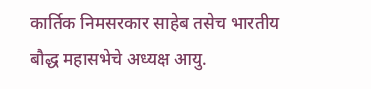कार्तिक निमसरकार साहेब तसेच भारतीय बौद्ध महासभेचे अध्यक्ष आयु.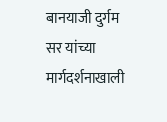बानयाजी दुर्गम सर यांच्या मार्गदर्शनाखाली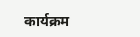कार्यक्रम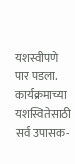यशस्वीपणे पार पडला. कार्यक्रमाच्या यशस्वितेसाठी सर्व उपासक-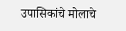उपासिकांचे मोलाचे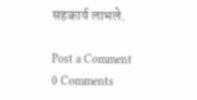सहकार्य लाभले.

Post a Comment
0 Comments